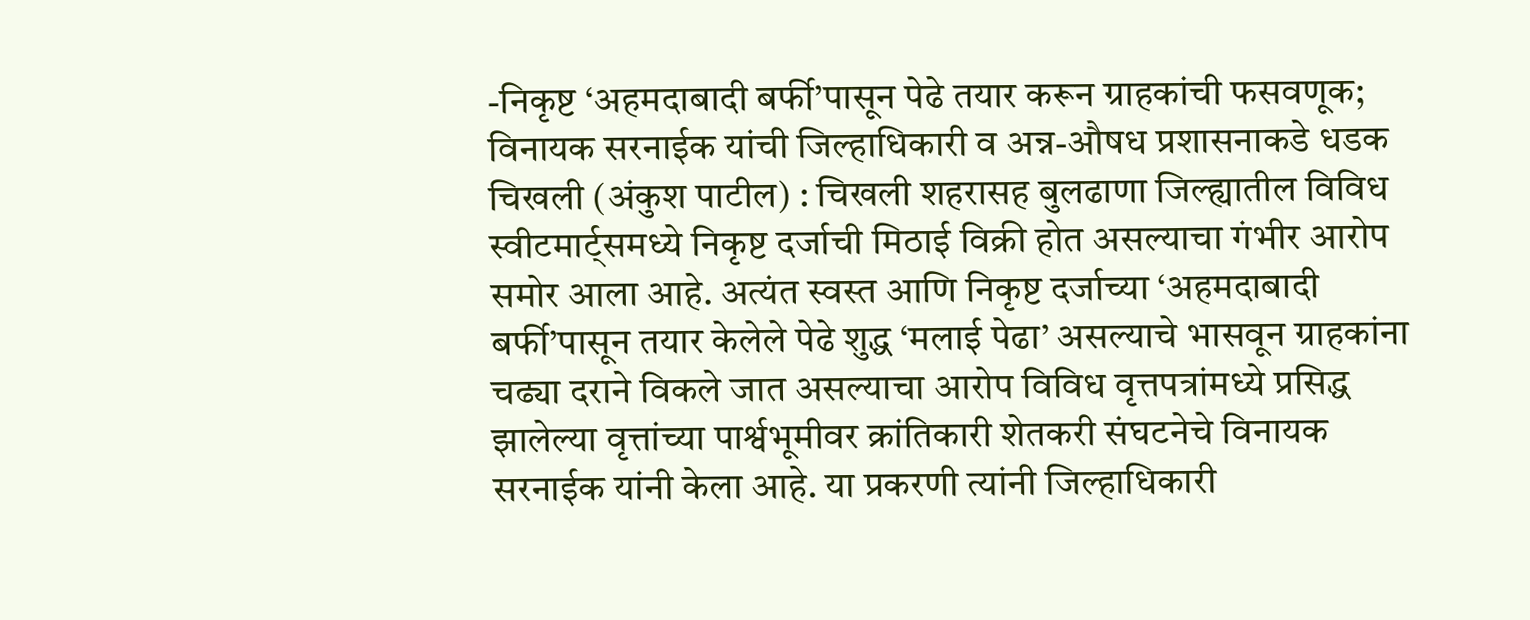-निकृष्ट ‘अहमदाबादी बर्फी’पासून पेढे तयार करून ग्राहकांची फसवणूक; विनायक सरनाईक यांची जिल्हाधिकारी व अन्न-औषध प्रशासनाकडे धडक
चिखली (अंकुश पाटील) : चिखली शहरासह बुलढाणा जिल्ह्यातील विविध स्वीटमार्ट्समध्ये निकृष्ट दर्जाची मिठाई विक्री होत असल्याचा गंभीर आरोप समोर आला आहे. अत्यंत स्वस्त आणि निकृष्ट दर्जाच्या ‘अहमदाबादी बर्फी’पासून तयार केलेले पेढे शुद्ध ‘मलाई पेढा’ असल्याचे भासवून ग्राहकांना चढ्या दराने विकले जात असल्याचा आरोप विविध वृत्तपत्रांमध्ये प्रसिद्ध झालेल्या वृत्तांच्या पार्श्वभूमीवर क्रांतिकारी शेतकरी संघटनेचे विनायक सरनाईक यांनी केला आहे. या प्रकरणी त्यांनी जिल्हाधिकारी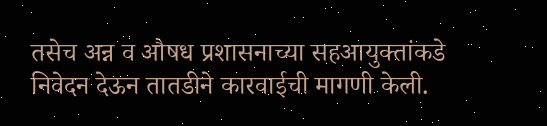तसेच अन्न व औषध प्रशासनाच्या सहआयुक्तांकडे निवेदन देऊन तातडीने कारवाईची मागणी केली.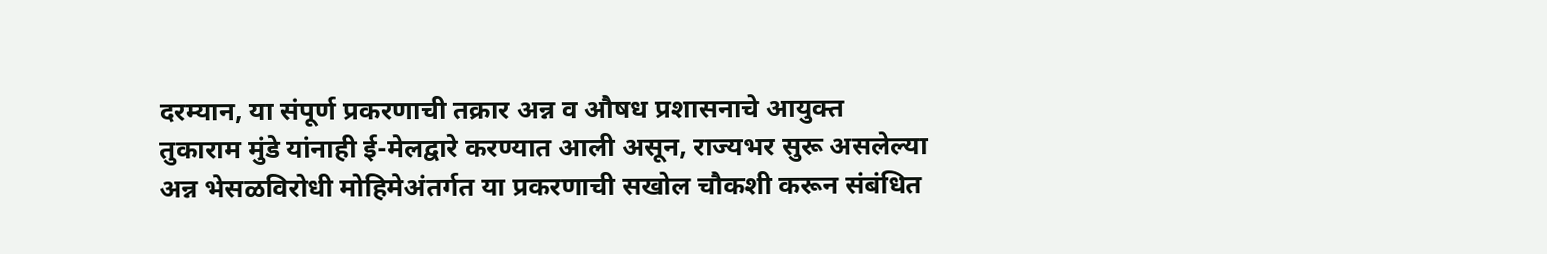दरम्यान, या संपूर्ण प्रकरणाची तक्रार अन्न व औषध प्रशासनाचे आयुक्त तुकाराम मुंडे यांनाही ई-मेलद्वारे करण्यात आली असून, राज्यभर सुरू असलेल्या अन्न भेसळविरोधी मोहिमेअंतर्गत या प्रकरणाची सखोल चौकशी करून संबंधित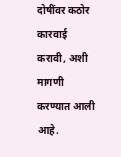दोषींवर कठोर कारवाई करावी, अशी मागणी करण्यात आली आहे.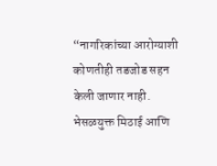“नागरिकांच्या आरोग्याशी कोणतीही तडजोड सहन केली जाणार नाही. भेसळयुक्त मिठाई आणि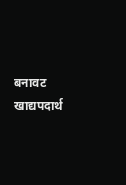बनावट खाद्यपदार्थ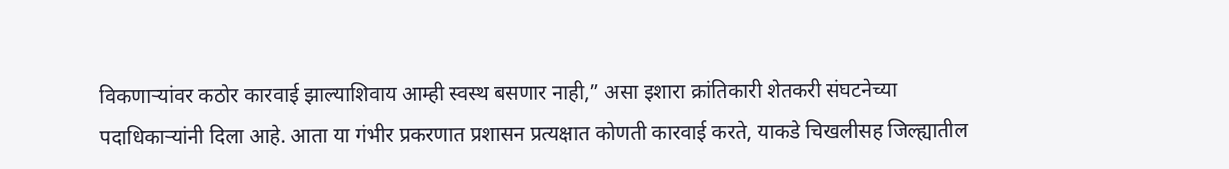विकणाऱ्यांवर कठोर कारवाई झाल्याशिवाय आम्ही स्वस्थ बसणार नाही,” असा इशारा क्रांतिकारी शेतकरी संघटनेच्या पदाधिकाऱ्यांनी दिला आहे. आता या गंभीर प्रकरणात प्रशासन प्रत्यक्षात कोणती कारवाई करते, याकडे चिखलीसह जिल्ह्यातील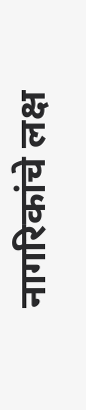नागरिकांचे लक्ष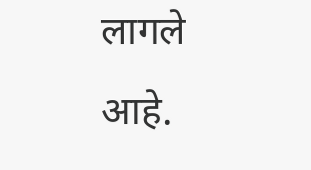लागले आहे.